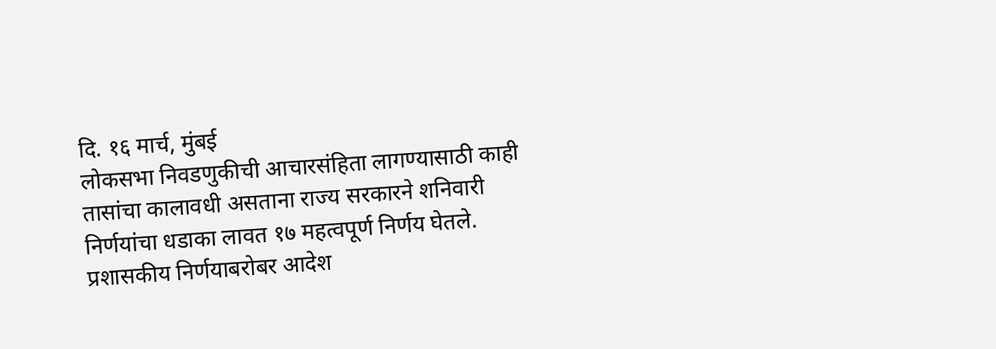दि. १६ मार्च, मुंबई
लोकसभा निवडणुकीची आचारसंहिता लागण्यासाठी काही तासांचा कालावधी असताना राज्य सरकारने शनिवारी निर्णयांचा धडाका लावत १७ महत्वपूर्ण निर्णय घेतले. प्रशासकीय निर्णयाबरोबर आदेश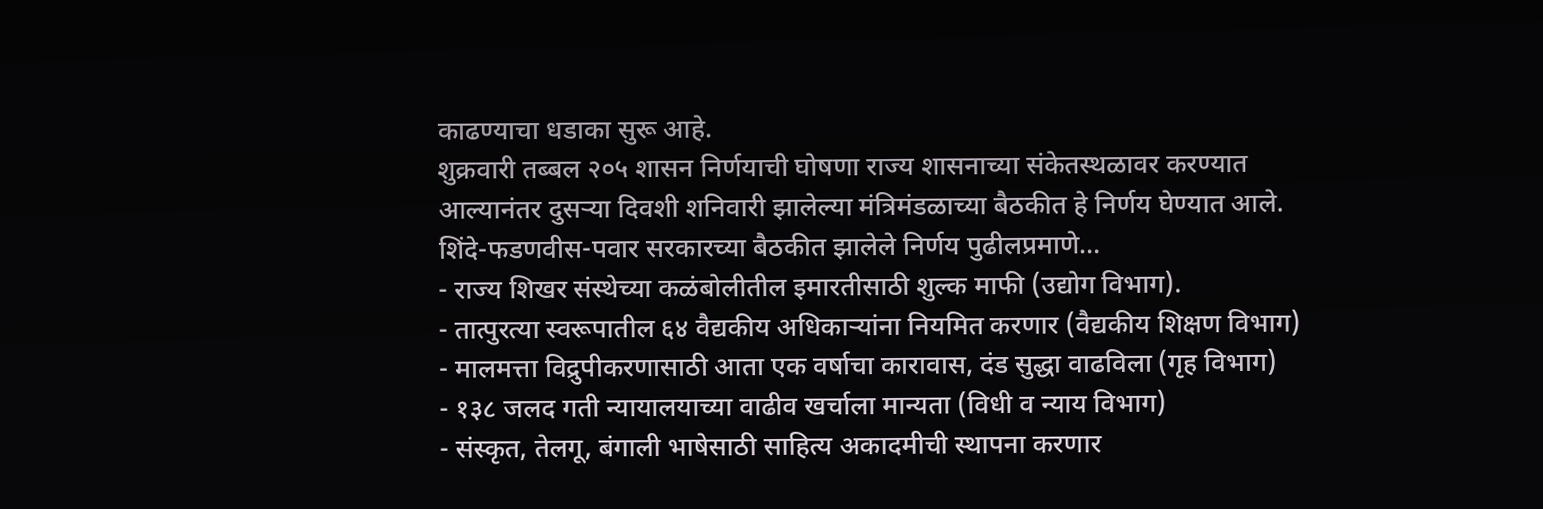काढण्याचा धडाका सुरू आहे.
शुक्रवारी तब्बल २०५ शासन निर्णयाची घोषणा राज्य शासनाच्या संकेतस्थळावर करण्यात आल्यानंतर दुसऱ्या दिवशी शनिवारी झालेल्या मंत्रिमंडळाच्या बैठकीत हे निर्णय घेण्यात आले.
शिंदे-फडणवीस-पवार सरकारच्या बैठकीत झालेले निर्णय पुढीलप्रमाणे…
- राज्य शिखर संस्थेच्या कळंबोलीतील इमारतीसाठी शुल्क माफी (उद्योग विभाग).
- तात्पुरत्या स्वरूपातील ६४ वैद्यकीय अधिकाऱ्यांना नियमित करणार (वैद्यकीय शिक्षण विभाग)
- मालमत्ता विद्रुपीकरणासाठी आता एक वर्षाचा कारावास, दंड सुद्धा वाढविला (गृह विभाग)
- १३८ जलद गती न्यायालयाच्या वाढीव खर्चाला मान्यता (विधी व न्याय विभाग)
- संस्कृत, तेलगू, बंगाली भाषेसाठी साहित्य अकादमीची स्थापना करणार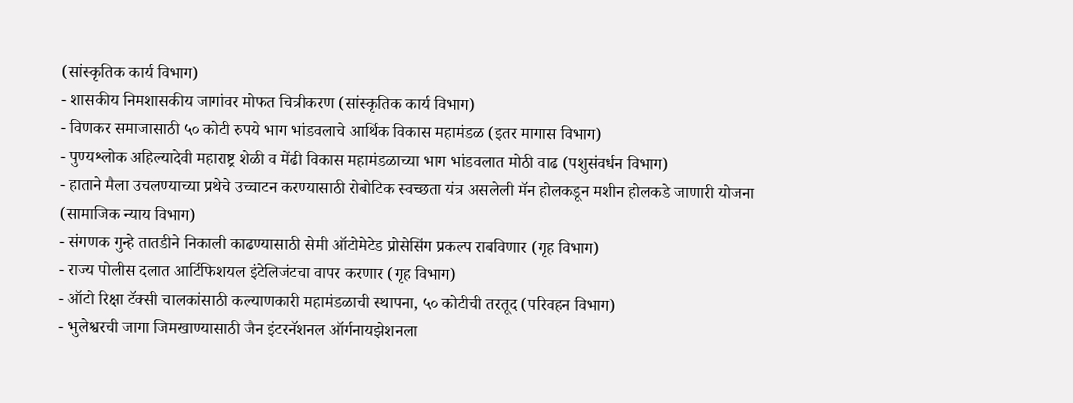(सांस्कृतिक कार्य विभाग)
- शासकीय निमशासकीय जागांवर मोफत चित्रीकरण (सांस्कृतिक कार्य विभाग)
- विणकर समाजासाठी ५० कोटी रुपये भाग भांडवलाचे आर्थिक विकास महामंडळ (इतर मागास विभाग)
- पुण्यश्लोक अहिल्यादेवी महाराष्ट्र शेळी व मेंढी विकास महामंडळाच्या भाग भांडवलात मोठी वाढ (पशुसंवर्धन विभाग)
- हाताने मैला उचलण्याच्या प्रथेचे उच्चाटन करण्यासाठी रोबोटिक स्वच्छता यंत्र असलेली मॅन होलकडून मशीन होलकडे जाणारी योजना (सामाजिक न्याय विभाग)
- संगणक गुन्हे तातडीने निकाली काढण्यासाठी सेमी ऑटोमेटेड प्रोसेसिंग प्रकल्प राबविणार (गृह विभाग)
- राज्य पोलीस दलात आर्टिफिशयल इंटेलिजंटचा वापर करणार (गृह विभाग)
- ऑटो रिक्षा टॅक्सी चालकांसाठी कल्याणकारी महामंडळाची स्थापना, ५० कोटीची तरतूद (परिवहन विभाग)
- भुलेश्वरची जागा जिमखाण्यासाठी जैन इंटरनॅशनल ऑर्गनायझेशनला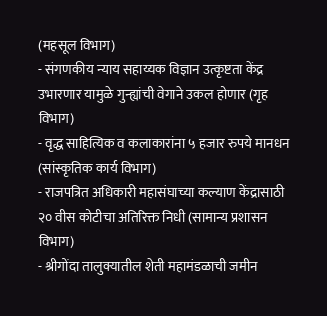(महसूल विभाग)
- संगणकीय न्याय सहाय्यक विज्ञान उत्कृष्टता केंद्र उभारणार यामुळे गुन्ह्यांची वेगाने उकल होणार (गृह विभाग)
- वृद्ध साहित्यिक व कलाकारांना ५ हजार रुपये मानधन (सांस्कृतिक कार्य विभाग)
- राजपत्रित अधिकारी महासंघाच्या कल्याण केंद्रासाठी २० वीस कोटीचा अतिरिक्त निधी (सामान्य प्रशासन विभाग)
- श्रीगोंदा तालुक्यातील शेती महामंडळाची जमीन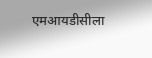एमआयडीसीला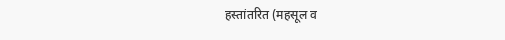हस्तांतरित (महसूल व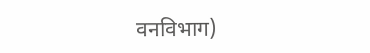वनविभाग)